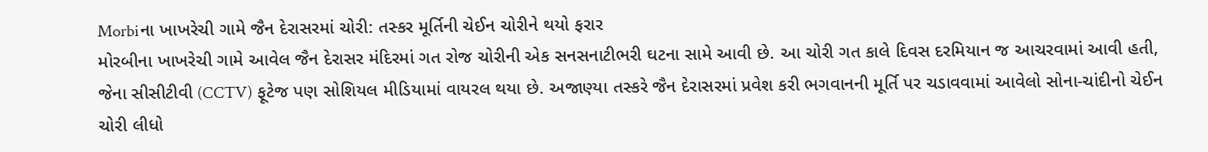Morbiના ખાખરેચી ગામે જૈન દેરાસરમાં ચોરી: તસ્કર મૂર્તિની ચેઈન ચોરીને થયો ફરાર
મોરબીના ખાખરેચી ગામે આવેલ જૈન દેરાસર મંદિરમાં ગત રોજ ચોરીની એક સનસનાટીભરી ઘટના સામે આવી છે. આ ચોરી ગત કાલે દિવસ દરમિયાન જ આચરવામાં આવી હતી, જેના સીસીટીવી (CCTV) ફૂટેજ પણ સોશિયલ મીડિયામાં વાયરલ થયા છે. અજાણ્યા તસ્કરે જૈન દેરાસરમાં પ્રવેશ કરી ભગવાનની મૂર્તિ પર ચડાવવામાં આવેલો સોના-ચાંદીનો ચેઈન ચોરી લીધો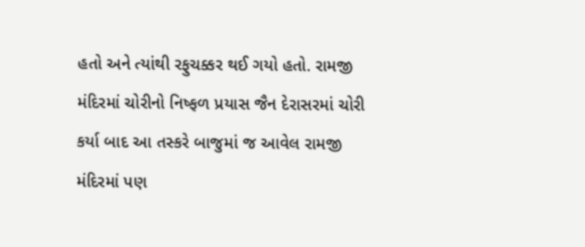હતો અને ત્યાંથી રફુચક્કર થઈ ગયો હતો. રામજી મંદિરમાં ચોરીનો નિષ્ફળ પ્રયાસ જૈન દેરાસરમાં ચોરી કર્યા બાદ આ તસ્કરે બાજુમાં જ આવેલ રામજી મંદિરમાં પણ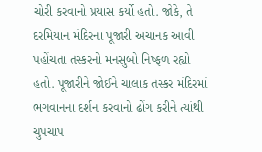ચોરી કરવાનો પ્રયાસ કર્યો હતો. જોકે, તે દરમિયાન મંદિરના પૂજારી અચાનક આવી પહોંચતા તસ્કરનો મનસુબો નિષ્ફળ રહ્યો હતો. પૂજારીને જોઈને ચાલાક તસ્કર મંદિરમાં ભગવાનના દર્શન કરવાનો ઢોંગ કરીને ત્યાંથી ચુપચાપ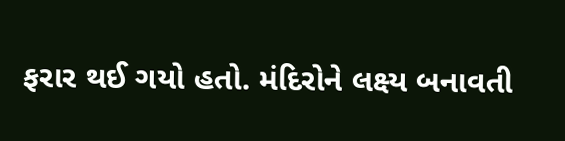ફરાર થઈ ગયો હતો. મંદિરોને લક્ષ્ય બનાવતી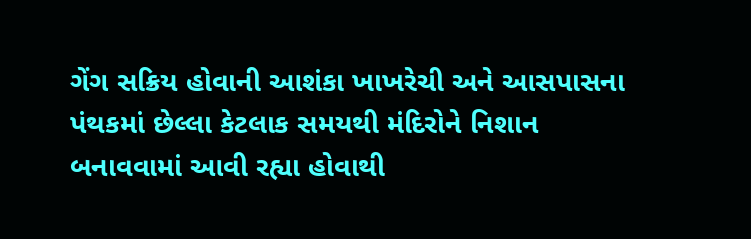ગેંગ સક્રિય હોવાની આશંકા ખાખરેચી અને આસપાસના પંથકમાં છેલ્લા કેટલાક સમયથી મંદિરોને નિશાન બનાવવામાં આવી રહ્યા હોવાથી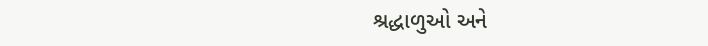શ્રદ્ધાળુઓ અને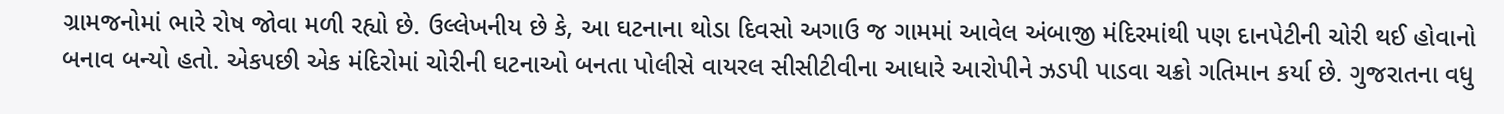ગ્રામજનોમાં ભારે રોષ જોવા મળી રહ્યો છે. ઉલ્લેખનીય છે કે, આ ઘટનાના થોડા દિવસો અગાઉ જ ગામમાં આવેલ અંબાજી મંદિરમાંથી પણ દાનપેટીની ચોરી થઈ હોવાનો બનાવ બન્યો હતો. એકપછી એક મંદિરોમાં ચોરીની ઘટનાઓ બનતા પોલીસે વાયરલ સીસીટીવીના આધારે આરોપીને ઝડપી પાડવા ચક્રો ગતિમાન કર્યા છે. ગુજરાતના વધુ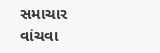સમાચાર વાંચવા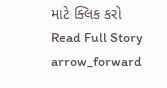માટે ક્લિક કરો
Read Full Story arrow_forward